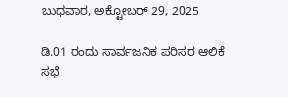ಬುಧವಾರ, ಅಕ್ಟೋಬರ್ 29, 2025

ಡಿ.01 ರಂದು ಸಾರ್ವಜನಿಕ ಪರಿಸರ ಆಲಿಕೆ ಸಭೆ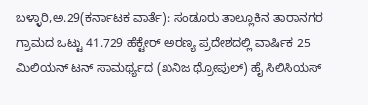ಬಳ್ಳಾರಿ,ಅ.29(ಕರ್ನಾಟಕ ವಾರ್ತೆ): ಸಂಡೂರು ತಾಲ್ಲೂಕಿನ ತಾರಾನಗರ ಗ್ರಾಮದ ಒಟ್ಟು 41.729 ಹೆಕ್ಟೇರ್ ಅರಣ್ಯ ಪ್ರದೇಶದಲ್ಲಿ ವಾರ್ಷಿಕ 25 ಮಿಲಿಯನ್ ಟನ್ ಸಾಮರ್ಥ್ಯದ (ಖನಿಜ ಥ್ರೋಪುಲ್) ಹೈ ಸಿಲಿಸಿಯಸ್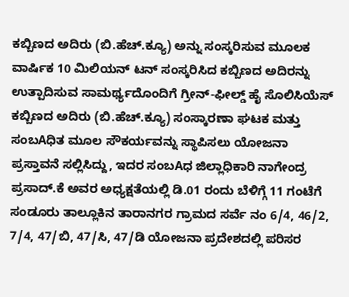ಕಬ್ಬಿಣದ ಅದಿರು (ಬಿ.ಹೆಚ್.ಕ್ಯೂ) ಅನ್ನು ಸಂಸ್ಕರಿಸುವ ಮೂಲಕ ವಾರ್ಷಿಕ 10 ಮಿಲಿಯನ್ ಟನ್ ಸಂಸ್ಕರಿಸಿದ ಕಬ್ಬಿಣದ ಅದಿರನ್ನು ಉತ್ಪಾದಿಸುವ ಸಾಮರ್ಥ್ಯದೊಂದಿಗೆ ಗ್ರೀನ್-ಫೀಲ್ಡ್ ಹೈ ಸೊಲಿಸಿಯೆಸ್ ಕಬ್ಬಿಣದ ಅದಿರು (ಬಿ.ಹೆಚ್.ಕ್ಯೂ) ಸಂಸ್ಕಾರಣಾ ಘಟಕ ಮತ್ತು ಸಂಬAಧಿತ ಮೂಲ ಸೌಕರ್ಯವನ್ನು ಸ್ಥಾಪಿಸಲು ಯೋಜನಾ ಪ್ರಸ್ತಾವನೆ ಸಲ್ಲಿಸಿದ್ದು, ಇದರ ಸಂಬAಧ ಜಿಲ್ಲಾಧಿಕಾರಿ ನಾಗೇಂದ್ರ ಪ್ರಸಾದ್.ಕೆ ಅವರ ಅಧ್ಯಕ್ಷತೆಯಲ್ಲಿ ಡಿ.01 ರಂದು ಬೆಳಿಗ್ಗೆ 11 ಗಂಟೆಗೆ ಸಂಡೂರು ತಾಲ್ಲೂಕಿನ ತಾರಾನಗರ ಗ್ರಾಮದ ಸರ್ವೆ ನಂ 6/4, 46/2, 7/4, 47/ಬಿ, 47/ಸಿ, 47/ಡಿ ಯೋಜನಾ ಪ್ರದೇಶದಲ್ಲಿ ಪರಿಸರ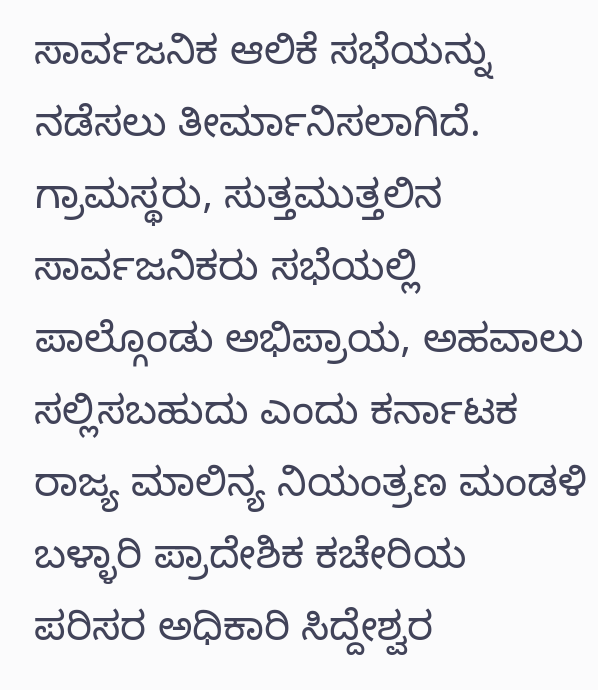ಸಾರ್ವಜನಿಕ ಆಲಿಕೆ ಸಭೆಯನ್ನು ನಡೆಸಲು ತೀರ್ಮಾನಿಸಲಾಗಿದೆ. ಗ್ರಾಮಸ್ಥರು, ಸುತ್ತಮುತ್ತಲಿನ ಸಾರ್ವಜನಿಕರು ಸಭೆಯಲ್ಲಿ ಪಾಲ್ಗೊಂಡು ಅಭಿಪ್ರಾಯ, ಅಹವಾಲು ಸಲ್ಲಿಸಬಹುದು ಎಂದು ಕರ್ನಾಟಕ ರಾಜ್ಯ ಮಾಲಿನ್ಯ ನಿಯಂತ್ರಣ ಮಂಡಳಿ ಬಳ್ಳಾರಿ ಪ್ರಾದೇಶಿಕ ಕಚೇರಿಯ ಪರಿಸರ ಅಧಿಕಾರಿ ಸಿದ್ದೇಶ್ವರ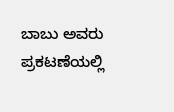ಬಾಬು ಅವರು ಪ್ರಕಟಣೆಯಲ್ಲಿ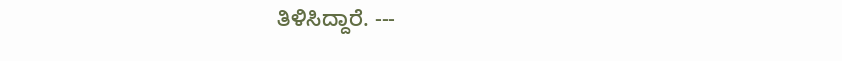ತಿಳಿಸಿದ್ದಾರೆ. ---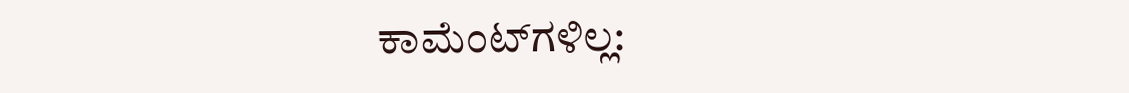ಕಾಮೆಂಟ್‌ಗಳಿಲ್ಲ: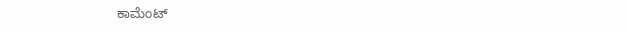ಕಾಮೆಂಟ್‌‌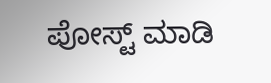ಪೋಸ್ಟ್‌ ಮಾಡಿ